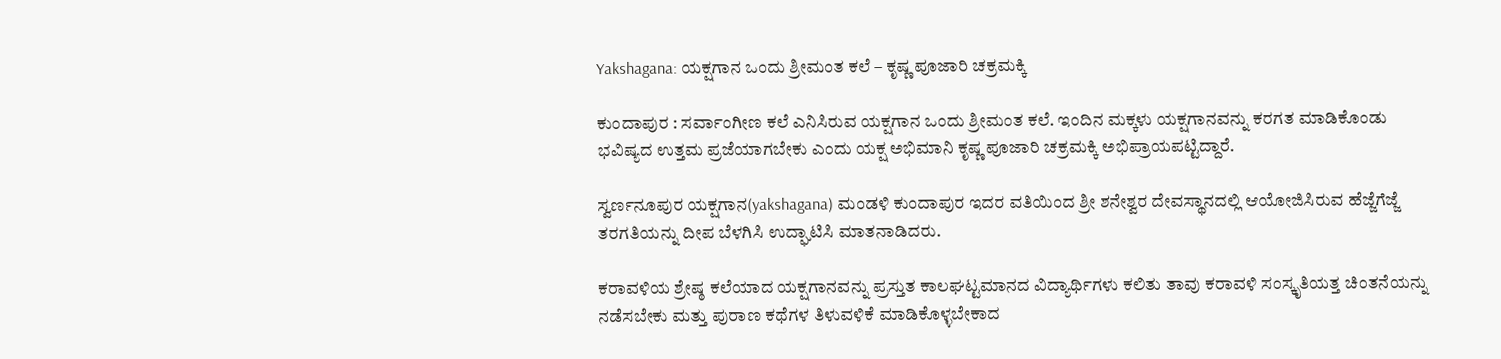Yakshagana: ಯಕ್ಷಗಾನ ಒಂದು ಶ್ರೀಮಂತ ಕಲೆ – ಕೃಷ್ಣ ಪೂಜಾರಿ ಚಕ್ರಮಕ್ಕಿ

ಕುಂದಾಪುರ : ಸರ್ವಾಂಗೀಣ ಕಲೆ ಎನಿಸಿರುವ ಯಕ್ಷಗಾನ ಒಂದು ಶ್ರೀಮಂತ ಕಲೆ. ಇಂದಿನ ಮಕ್ಕಳು ಯಕ್ಷಗಾನವನ್ನು ಕರಗತ ಮಾಡಿಕೊಂಡು ಭವಿಷ್ಯದ ಉತ್ತಮ ಪ್ರಜೆಯಾಗಬೇಕು ಎಂದು ಯಕ್ಷ ಅಭಿಮಾನಿ ಕೃಷ್ಣ ಪೂಜಾರಿ ಚಕ್ರಮಕ್ಕಿ ಅಭಿಪ್ರಾಯಪಟ್ಟಿದ್ದಾರೆ.

ಸ್ವರ್ಣನೂಪುರ ಯಕ್ಷಗಾನ(yakshagana) ಮಂಡಳಿ ಕುಂದಾಪುರ ಇದರ ವತಿಯಿಂದ ಶ್ರೀ ಶನೇಶ್ವರ ದೇವಸ್ಥಾನದಲ್ಲಿ ಆಯೋಜಿಸಿರುವ ಹೆಜ್ಜೆಗೆಜ್ಜೆ ತರಗತಿಯನ್ನು ದೀಪ ಬೆಳಗಿಸಿ ಉದ್ಘಾಟಿಸಿ ಮಾತನಾಡಿದರು.

ಕರಾವಳಿಯ ಶ್ರೇಷ್ಠ ಕಲೆಯಾದ ಯಕ್ಷಗಾನವನ್ನು ಪ್ರಸ್ತುತ ಕಾಲಘಟ್ಟಮಾನದ ವಿದ್ಯಾರ್ಥಿಗಳು ಕಲಿತು ತಾವು ಕರಾವಳಿ ಸಂಸ್ಕೃತಿಯತ್ತ ಚಿಂತನೆಯನ್ನು ನಡೆಸಬೇಕು ಮತ್ತು ಪುರಾಣ ಕಥೆಗಳ ತಿಳುವಳಿಕೆ ಮಾಡಿಕೊಳ್ಳಬೇಕಾದ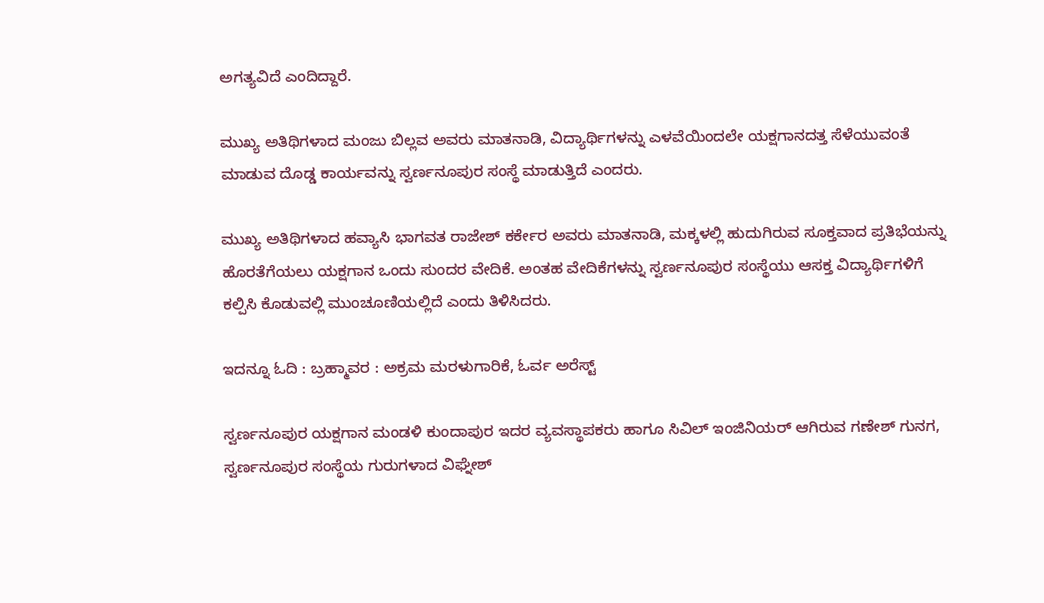ಅಗತ್ಯವಿದೆ ಎಂದಿದ್ದಾರೆ.

ಮುಖ್ಯ ಅತಿಥಿಗಳಾದ ಮಂಜು ಬಿಲ್ಲವ ಅವರು ಮಾತನಾಡಿ, ವಿದ್ಯಾರ್ಥಿಗಳನ್ನು ಎಳವೆಯಿಂದಲೇ ಯಕ್ಷಗಾನದತ್ತ ಸೆಳೆಯುವಂತೆ ಮಾಡುವ ದೊಡ್ಡ ಕಾರ್ಯವನ್ನು ಸ್ವರ್ಣನೂಪುರ ಸಂಸ್ಥೆ ಮಾಡುತ್ತಿದೆ ಎಂದರು.

ಮುಖ್ಯ ಅತಿಥಿಗಳಾದ ಹವ್ಯಾಸಿ ಭಾಗವತ ರಾಜೇಶ್‌ ಕರ್ಕೇರ ಅವರು ಮಾತನಾಡಿ, ಮಕ್ಕಳಲ್ಲಿ ಹುದುಗಿರುವ ಸೂಕ್ತವಾದ ಪ್ರತಿಭೆಯನ್ನು ಹೊರತೆಗೆಯಲು ಯಕ್ಷಗಾನ ಒಂದು ಸುಂದರ ವೇದಿಕೆ. ಅಂತಹ ವೇದಿಕೆಗಳನ್ನು ಸ್ವರ್ಣನೂಪುರ ಸಂಸ್ಥೆಯು ಆಸಕ್ತ ವಿದ್ಯಾರ್ಥಿಗಳಿಗೆ ಕಲ್ಪಿಸಿ ಕೊಡುವಲ್ಲಿ ಮುಂಚೂಣಿಯಲ್ಲಿದೆ ಎಂದು ತಿಳಿಸಿದರು.

ಇದನ್ನೂ ಓದಿ : ಬ್ರಹ್ಮಾವರ : ಅಕ್ರಮ ಮರಳುಗಾರಿಕೆ, ಓರ್ವ ಅರೆಸ್ಟ್‌

ಸ್ವರ್ಣನೂಪುರ ಯಕ್ಷಗಾನ ಮಂಡಳಿ ಕುಂದಾಪುರ ಇದರ ವ್ಯವಸ್ಥಾಪಕರು ಹಾಗೂ ಸಿವಿಲ್‌ ಇಂಜಿನಿಯರ್‌ ಆಗಿರುವ ಗಣೇಶ್‌ ಗುನಗ, ಸ್ವರ್ಣನೂಪುರ ಸಂಸ್ಥೆಯ ಗುರುಗಳಾದ ವಿಘ್ನೇಶ್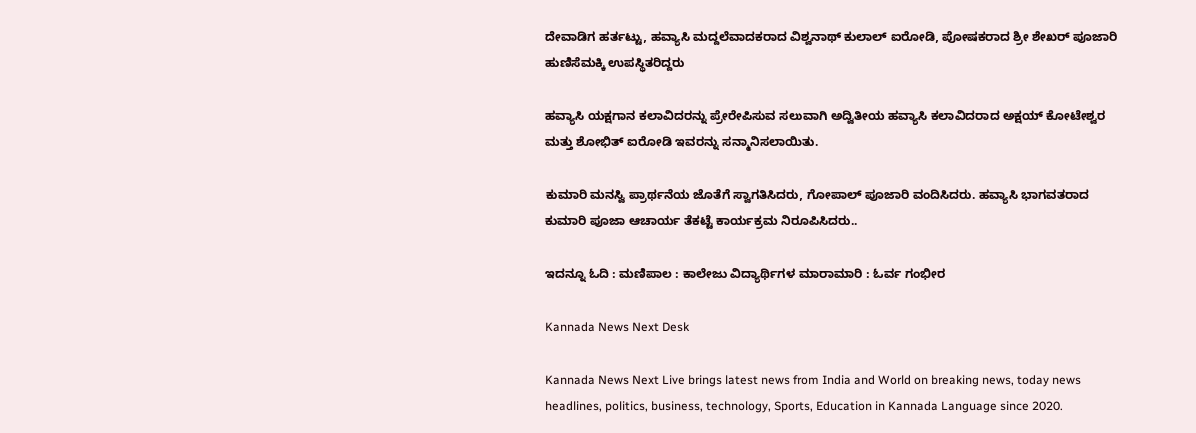ದೇವಾಡಿಗ ಹರ್ತಟ್ಟು, ಹವ್ಯಾಸಿ ಮದ್ದಲೆವಾದಕರಾದ ವಿಶ್ವನಾಥ್ ಕುಲಾಲ್ ಐರೋಡಿ, ಪೋಷಕರಾದ ಶ್ರೀ ಶೇಖರ್ ಪೂಜಾರಿ ಹುಣಿಸೆಮಕ್ಕಿ ಉಪಸ್ಥಿತರಿದ್ದರು

ಹವ್ಯಾಸಿ ಯಕ್ಷಗಾನ ಕಲಾವಿದರನ್ನು ಪ್ರೇರೇಪಿಸುವ ಸಲುವಾಗಿ ಅದ್ವಿತೀಯ ಹವ್ಯಾಸಿ ಕಲಾವಿದರಾದ ಅಕ್ಷಯ್ ಕೋಟೇಶ್ವರ ಮತ್ತು ಶೋಭಿತ್ ಐರೋಡಿ ಇವರನ್ನು ಸನ್ಮಾನಿಸಲಾಯಿತು.

ಕುಮಾರಿ ಮನಸ್ವಿ ಪ್ರಾರ್ಥನೆಯ ಜೊತೆಗೆ ಸ್ವಾಗತಿಸಿದರು, ಗೋಪಾಲ್ ಪೂಜಾರಿ ವಂದಿಸಿದರು. ಹವ್ಯಾಸಿ ಭಾಗವತರಾದ ಕುಮಾರಿ ಪೂಜಾ ಆಚಾರ್ಯ ತೆಕಟ್ಟೆ ಕಾರ್ಯಕ್ರಮ ನಿರೂಪಿಸಿದರು..

ಇದನ್ನೂ ಓದಿ : ಮಣಿಪಾಲ : ಕಾಲೇಜು ವಿದ್ಯಾರ್ಥಿಗಳ ಮಾರಾಮಾರಿ : ಓರ್ವ ಗಂಭೀರ

Kannada News Next Desk

Kannada News Next Live brings latest news from India and World on breaking news, today news headlines, politics, business, technology, Sports, Education in Kannada Language since 2020.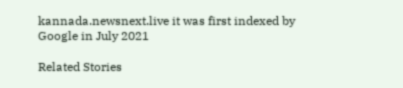kannada.newsnext.live it was first indexed by Google in July 2021

Related Stories